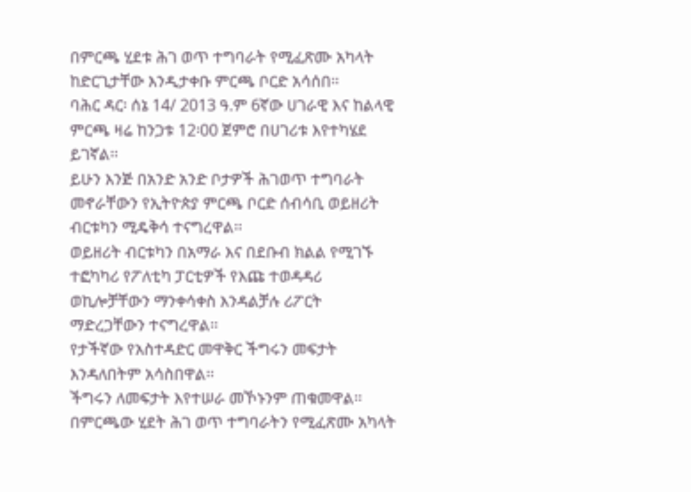በምርጫ ሂደቱ ሕገ ወጥ ተግባራት የሚፈጽሙ አካላት ከድርጊታቸው እንዲታቀቡ ምርጫ ቦርድ አሳሰበ፡፡
ባሕር ዳር፡ ሰኔ 14/ 2013 ዓ.ም 6ኛው ሀገራዊ እና ከልላዊ ምርጫ ዛሬ ከንጋቱ 12፡00 ጀምሮ በሀገሪቱ እየተካሄደ ይገኛል፡፡
ይሁን እንጅ በአንድ አንድ ቦታዎች ሕገወጥ ተግባራት መኖራቸውን የኢትዮጵያ ምርጫ ቦርድ ሰብሳቢ ወይዘሪት ብርቱካን ሚዴቅሳ ተናግረዋል፡፡
ወይዘሪት ብርቱካን በአማራ እና በደቡብ ክልል የሚገኙ ተፎካካሪ የፖለቲካ ፓርቲዎች የእጩ ተወዳዳሪ ወኪሎቻቸውን ማንቀሳቀስ እንዳልቻሉ ሪፖርት ማድረጋቸውን ተናግረዋል፡፡
የታችኛው የአስተዳድር መዋቅር ችግሩን መፍታት እንዳለበትም አሳስበዋል፡፡
ችግሩን ለመፍታት እየተሠራ መኾኑንም ጠቁመዋል፡፡ በምርጫው ሂደት ሕገ ወጥ ተግባራትን የሚፈጽሙ አካላት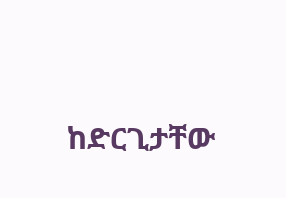ከድርጊታቸው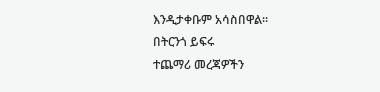እንዲታቀቡም አሳስበዋል፡፡
በትርንጎ ይፍሩ
ተጨማሪ መረጃዎችን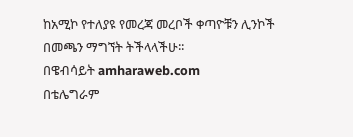ከአሚኮ የተለያዩ የመረጃ መረቦች ቀጣዮቹን ሊንኮች በመጫን ማግኘት ትችላላችሁ፡፡
በዌብሳይት amharaweb.com
በቴሌግራም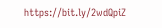https://bit.ly/2wdQpiZ